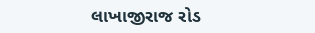લાખાજીરાજ રોડ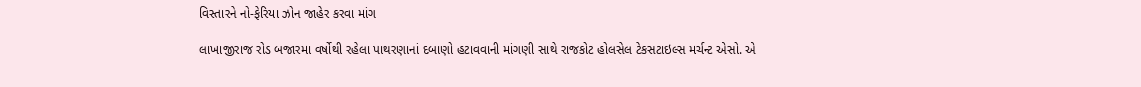વિસ્તારને નો-ફેરિયા ઝોન જાહેર કરવા માંગ

લાખાજીરાજ રોડ બજારમા વર્ષોથી રહેલા પાથરણાનાં દબાણો હટાવવાની માંગણી સાથે રાજકોટ હોલસેલ ટેકસટાઇલ્સ મર્ચન્ટ એસો. એ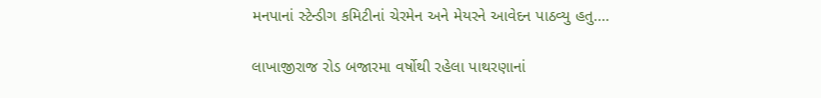મનપાનાં સ્ટેન્ડીગ કમિટીનાં ચેરમેન અને મેયરને આવેદન પાઠવ્યુ હતુ.…

લાખાજીરાજ રોડ બજારમા વર્ષોથી રહેલા પાથરણાનાં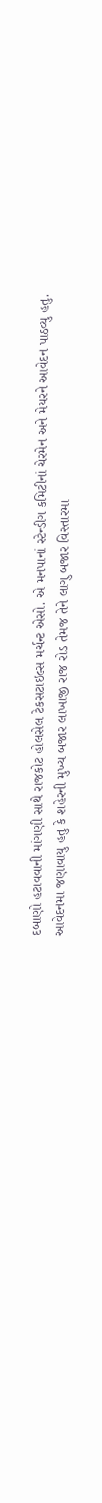દબાણો હટાવવાની માંગણી સાથે રાજકોટ હોલસેલ ટેકસટાઇલ્સ મર્ચન્ટ એસો. એ મનપાનાં સ્ટેન્ડીગ કમિટીનાં ચેરમેન અને મેયરને આવેદન પાઠવ્યુ હતુ.
આવેદનમા જણાવાયુ હતુ કે શહેરની મુખ્ય બજાર લાખાજી રાજ રોડ તેમજ તેને લાગુ બજાર વિસ્તારમા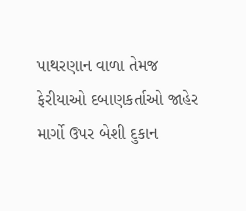પાથરણાન વાળા તેમજ ફેરીયાઓ દબાણકર્તાઓ જાહેર માર્ગો ઉપર બેશી દુકાન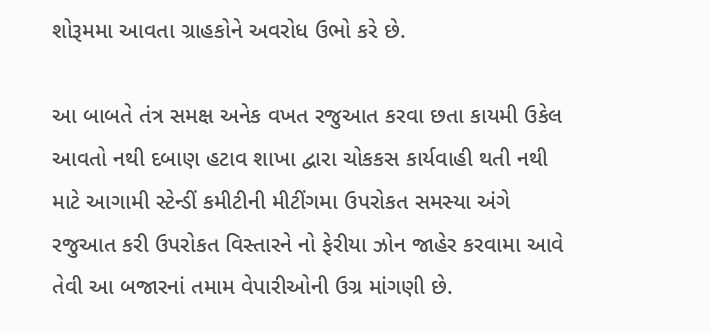શોરૂમમા આવતા ગ્રાહકોને અવરોધ ઉભો કરે છે.

આ બાબતે તંત્ર સમક્ષ અનેક વખત રજુઆત કરવા છતા કાયમી ઉકેલ આવતો નથી દબાણ હટાવ શાખા દ્વારા ચોકકસ કાર્યવાહી થતી નથી માટે આગામી સ્ટેન્ડીં કમીટીની મીટીંગમા ઉપરોકત સમસ્યા અંગે રજુઆત કરી ઉપરોકત વિસ્તારને નો ફેરીયા ઝોન જાહેર કરવામા આવે તેવી આ બજારનાં તમામ વેપારીઓની ઉગ્ર માંગણી છે.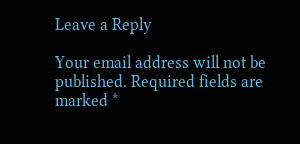Leave a Reply

Your email address will not be published. Required fields are marked *